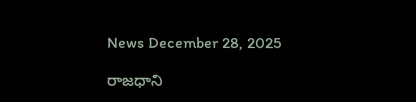News December 28, 2025

రాజధాని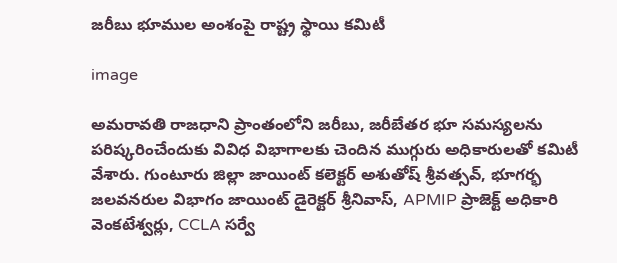జరీబు భూముల అంశంపై రాష్ట్ర స్థాయి కమిటీ

image

అమరావతి రాజధాని ప్రాంతంలోని జరీబు, జరీబేతర భూ సమస్యలను పరిష్కరించేందుకు వివిధ విభాగాలకు చెందిన ముగ్గురు అధికారులతో కమిటీ వేశారు. గుంటూరు జిల్లా జాయింట్ కలెక్టర్ అశుతోష్ శ్రీవత్సవ్, భూగర్భ జలవనరుల విభాగం జాయింట్ డైరెక్టర్ శ్రీనివాస్, APMIP ప్రాజెక్ట్ అధికారి వెంకటేశ్వర్లు, CCLA సర్వే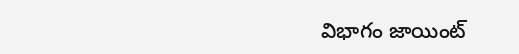విభాగం జాయింట్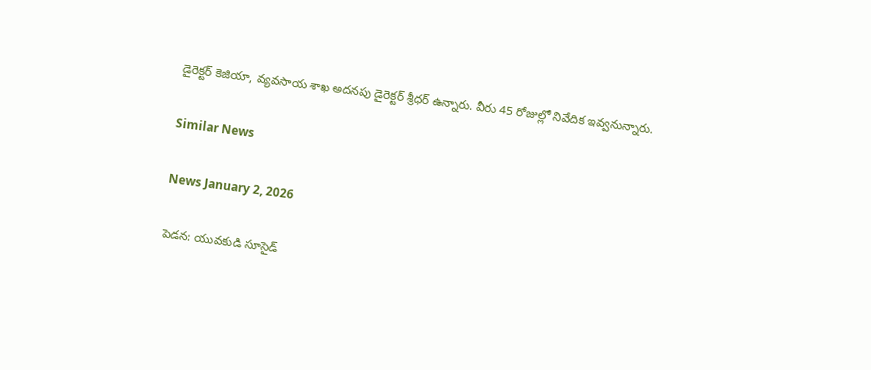డైరెక్టర్ కెజియా, వ్యవసాయ శాఖ అదనపు డైరెక్టర్ శ్రీధర్ ఉన్నారు. వీరు 45 రోజుల్లో నివేదిక ఇవ్వనున్నారు.

Similar News

News January 2, 2026

పెడన: యువకుడి సూసైడ్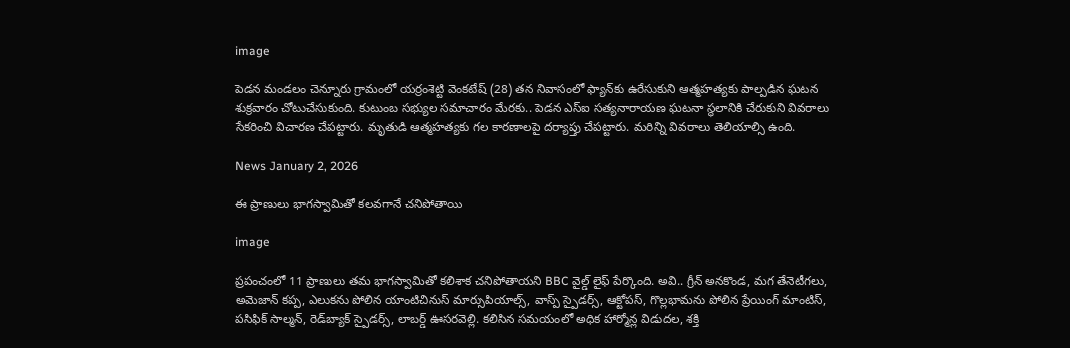image

పెడన మండలం చెన్నూరు గ్రామంలో యర్రంశెట్టి వెంకటేష్‌ (28) తన నివాసంలో ఫ్యాన్‌కు ఉరేసుకుని ఆత్మహత్యకు పాల్పడిన ఘటన శుక్రవారం చోటుచేసుకుంది. కుటుంబ సభ్యుల సమాచారం మేరకు.. పెడన ఎస్‌ఐ సత్యనారాయణ ఘటనా స్థలానికి చేరుకుని వివరాలు సేకరించి విచారణ చేపట్టారు. మృతుడి ఆత్మహత్యకు గల కారణాలపై దర్యాప్తు చేపట్టారు. మరిన్ని వివరాలు తెలియాల్సి ఉంది.

News January 2, 2026

ఈ ప్రాణులు భాగస్వామితో కలవగానే చనిపోతాయి

image

ప్రపంచంలో 11 ప్రాణులు తమ భాగస్వామితో కలిశాక చనిపోతాయని BBC వైల్డ్ లైఫ్ పేర్కొంది. అవి.. గ్రీన్ అనకొండ, మగ తేనెటీగలు, అమెజాన్ కప్ప, ఎలుకను పోలిన యాంటిచినుస్ మార్సుపియాల్స్, వాస్ప్ స్పైడర్స్, ఆక్టోపస్, గొల్లభామను పోలిన ప్రేయింగ్ మాంటిస్, పసిఫిక్ సాల్మన్, రెడ్‌బ్యాక్ స్పైడర్స్, లాబర్డ్ ఊసరవెల్లి. కలిసిన సమయంలో అధిక హార్మోన్ల విడుదల, శక్తి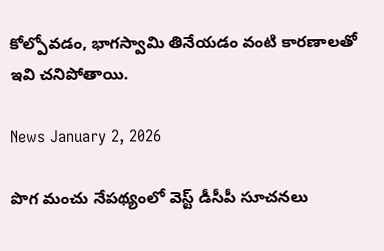కోల్పోవడం, భాగస్వామి తినేయడం వంటి కారణాలతో ఇవి చనిపోతాయి.

News January 2, 2026

పొగ మంచు నేపథ్యంలో వెస్ట్ డీసీపీ సూచనలు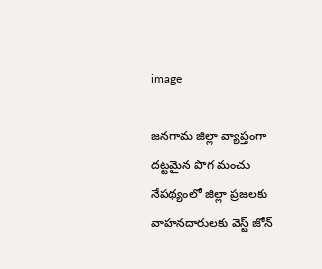image

జనగామ జిల్లా వ్యాప్తంగా దట్టమైన పొగ మంచు నేపథ్యంలో జిల్లా ప్రజలకు వాహనదారులకు వెస్ట్ జోన్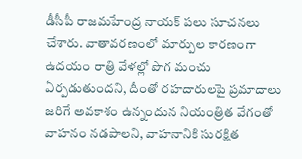డీసీపీ రాజమహేంద్ర నాయక్ పలు సూచనలు చేశారు. వాతావరణంలో మార్పుల కారణంగా ఉదయం రాత్రి వేళల్లో పొగ మంచు ఏర్పడుతుందని, దీంతో రహదారులపై ప్రమాదాలు జరిగే అవకాశం ఉన్నందున నియంత్రిత వేగంతో వాహనం నడపాలని, వాహనానికి సురక్షిత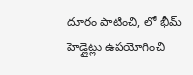దూరం పాటించి, లో భీమ్ హెడ్లైట్లు ఉపయోగించి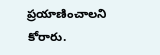ప్రయాణించాలని కోరారు.